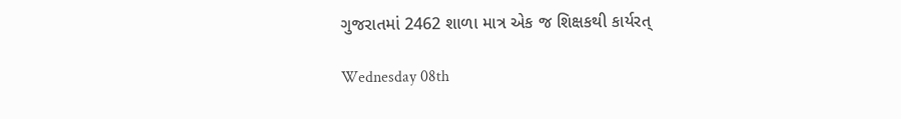ગુજરાતમાં 2462 શાળા માત્ર એક જ શિક્ષકથી કાર્યરત્

Wednesday 08th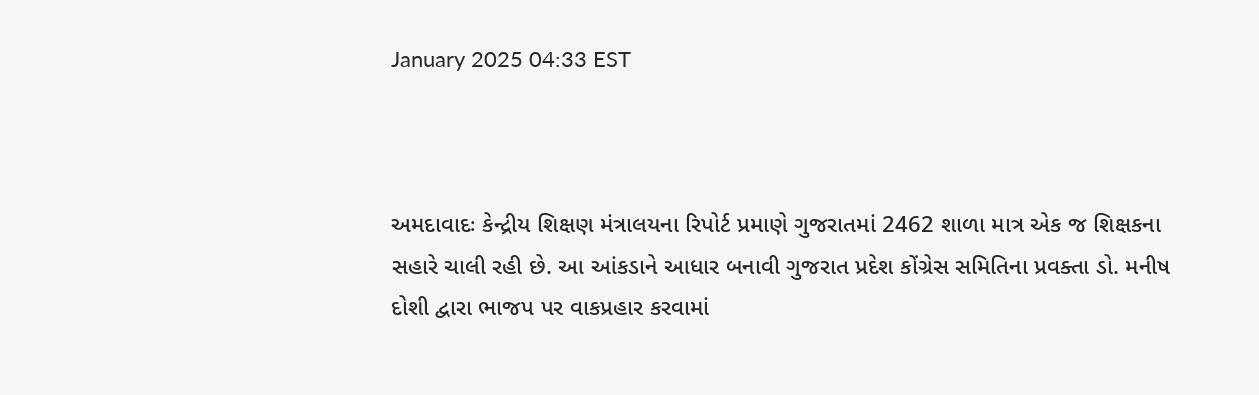January 2025 04:33 EST



અમદાવાદઃ કેન્દ્રીય શિક્ષણ મંત્રાલયના રિપોર્ટ પ્રમાણે ગુજરાતમાં 2462 શાળા માત્ર એક જ શિક્ષકના સહારે ચાલી રહી છે. આ આંકડાને આધાર બનાવી ગુજરાત પ્રદેશ કોંગ્રેસ સમિતિના પ્રવક્તા ડો. મનીષ દોશી દ્વારા ભાજપ પર વાકપ્રહાર કરવામાં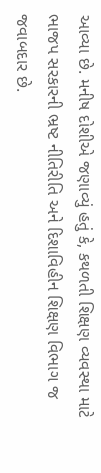આવ્યા છે. મનીષ દોશીએ જણાવ્યું હતું કે, કથળતી શિક્ષણ વ્યવસ્થા માટે ભાજપ સરકારની ભ્રષ્ટ નીતિરીતિ અને દિશાવિહીન શિક્ષણ વિભાગ જ જવાબદાર છે.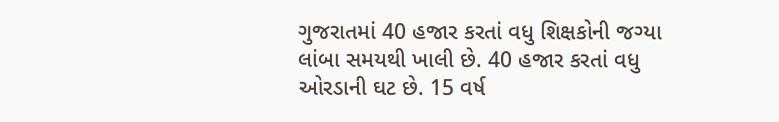ગુજરાતમાં 40 હજાર કરતાં વધુ શિક્ષકોની જગ્યા લાંબા સમયથી ખાલી છે. 40 હજાર કરતાં વધુ ઓરડાની ઘટ છે. 15 વર્ષ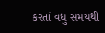કરતાં વધુ સમયથી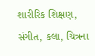શારીરિક શિક્ષણ, સંગીત, કલા, ચિત્રના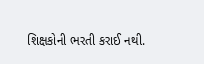શિક્ષકોની ભરતી કરાઈ નથી.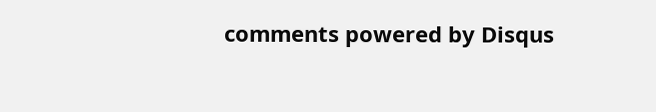comments powered by Disqus